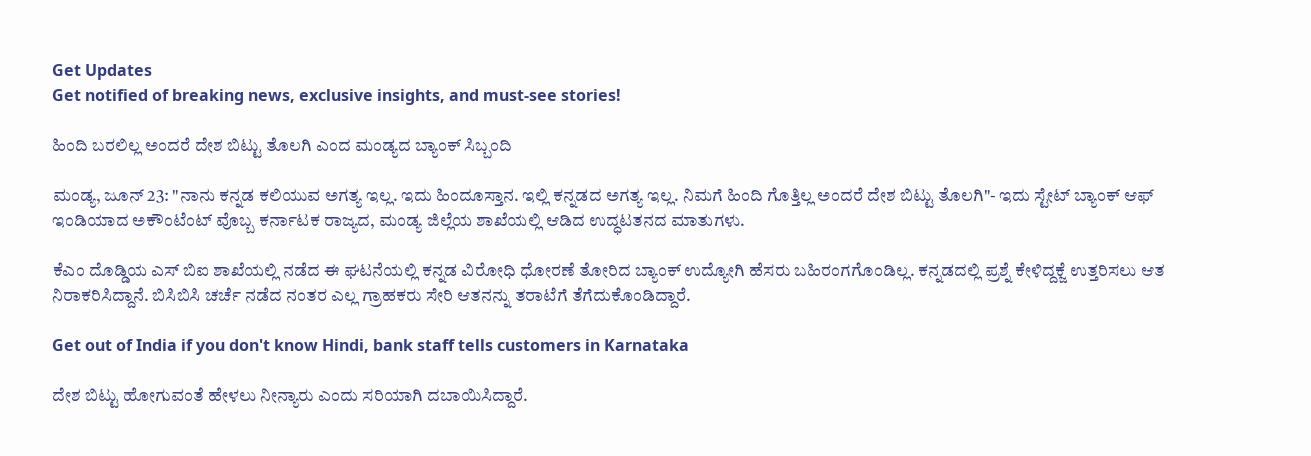Get Updates
Get notified of breaking news, exclusive insights, and must-see stories!

ಹಿಂದಿ ಬರಲಿಲ್ಲ ಅಂದರೆ ದೇಶ ಬಿಟ್ಟು ತೊಲಗಿ ಎಂದ ಮಂಡ್ಯದ ಬ್ಯಾಂಕ್ ಸಿಬ್ಬಂದಿ

ಮಂಡ್ಯ, ಜೂನ್ 23: "ನಾನು ಕನ್ನಡ ಕಲಿಯುವ ಅಗತ್ಯ ಇಲ್ಲ. ಇದು ಹಿಂದೂಸ್ತಾನ. ಇಲ್ಲಿ ಕನ್ನಡದ ಅಗತ್ಯ ಇಲ್ಲ. ನಿಮಗೆ ಹಿಂದಿ ಗೊತ್ತಿಲ್ಲ ಅಂದರೆ ದೇಶ ಬಿಟ್ಟು ತೊಲಗಿ"- ಇದು ಸ್ಟೇಟ್ ಬ್ಯಾಂಕ್ ಆಫ್ ಇಂಡಿಯಾದ ಅಕೌಂಟೆಂಟ್ ವೊಬ್ಬ ಕರ್ನಾಟಕ ರಾಜ್ಯದ, ಮಂಡ್ಯ ಜಿಲ್ಲೆಯ ಶಾಖೆಯಲ್ಲಿ ಆಡಿದ ಉದ್ಧಟತನದ ಮಾತುಗಳು.

ಕೆಎಂ ದೊಡ್ಡಿಯ ಎಸ್ ಬಿಐ ಶಾಖೆಯಲ್ಲಿ ನಡೆದ ಈ ಘಟನೆಯಲ್ಲಿ ಕನ್ನಡ ವಿರೋಧಿ ಧೋರಣೆ ತೋರಿದ ಬ್ಯಾಂಕ್ ಉದ್ಯೋಗಿ ಹೆಸರು ಬಹಿರಂಗಗೊಂಡಿಲ್ಲ. ಕನ್ನಡದಲ್ಲಿ ಪ್ರಶ್ನೆ ಕೇಳಿದ್ದಕ್ಜೆ ಉತ್ತರಿಸಲು ಆತ ನಿರಾಕರಿಸಿದ್ದಾನೆ. ಬಿಸಿಬಿಸಿ ಚರ್ಚೆ ನಡೆದ ನಂತರ ಎಲ್ಲ ಗ್ರಾಹಕರು ಸೇರಿ ಆತನನ್ನು ತರಾಟೆಗೆ ತೆಗೆದುಕೊಂಡಿದ್ದಾರೆ.

Get out of India if you don't know Hindi, bank staff tells customers in Karnataka

ದೇಶ ಬಿಟ್ಟು ಹೋಗುವಂತೆ ಹೇಳಲು ನೀನ್ಯಾರು ಎಂದು ಸರಿಯಾಗಿ ದಬಾಯಿಸಿದ್ದಾರೆ.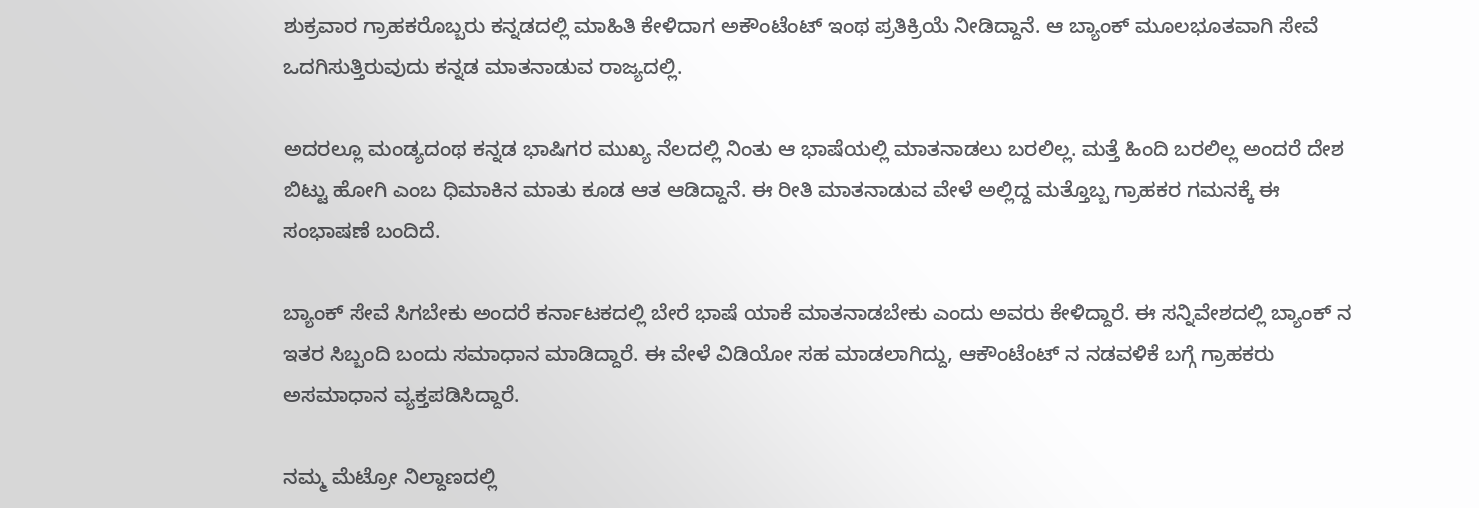ಶುಕ್ರವಾರ ಗ್ರಾಹಕರೊಬ್ಬರು ಕನ್ನಡದಲ್ಲಿ ಮಾಹಿತಿ ಕೇಳಿದಾಗ ಅಕೌಂಟೆಂಟ್ ಇಂಥ ಪ್ರತಿಕ್ರಿಯೆ ನೀಡಿದ್ದಾನೆ. ಆ ಬ್ಯಾಂಕ್ ಮೂಲಭೂತವಾಗಿ ಸೇವೆ ಒದಗಿಸುತ್ತಿರುವುದು ಕನ್ನಡ ಮಾತನಾಡುವ ರಾಜ್ಯದಲ್ಲಿ.

ಅದರಲ್ಲೂ ಮಂಡ್ಯದಂಥ ಕನ್ನಡ ಭಾಷಿಗರ ಮುಖ್ಯ ನೆಲದಲ್ಲಿ ನಿಂತು ಆ ಭಾಷೆಯಲ್ಲಿ ಮಾತನಾಡಲು ಬರಲಿಲ್ಲ. ಮತ್ತೆ ಹಿಂದಿ ಬರಲಿಲ್ಲ ಅಂದರೆ ದೇಶ ಬಿಟ್ಟು ಹೋಗಿ ಎಂಬ ಧಿಮಾಕಿನ ಮಾತು ಕೂಡ ಆತ ಆಡಿದ್ದಾನೆ. ಈ ರೀತಿ ಮಾತನಾಡುವ ವೇಳೆ ಅಲ್ಲಿದ್ದ ಮತ್ತೊಬ್ಬ ಗ್ರಾಹಕರ ಗಮನಕ್ಕೆ ಈ ಸಂಭಾಷಣೆ ಬಂದಿದೆ.

ಬ್ಯಾಂಕ್ ಸೇವೆ ಸಿಗಬೇಕು ಅಂದರೆ ಕರ್ನಾಟಕದಲ್ಲಿ ಬೇರೆ ಭಾಷೆ ಯಾಕೆ ಮಾತನಾಡಬೇಕು ಎಂದು ಅವರು ಕೇಳಿದ್ದಾರೆ. ಈ ಸನ್ನಿವೇಶದಲ್ಲಿ ಬ್ಯಾಂಕ್ ನ ಇತರ ಸಿಬ್ಬಂದಿ ಬಂದು ಸಮಾಧಾನ ಮಾಡಿದ್ದಾರೆ. ಈ ವೇಳೆ ವಿಡಿಯೋ ಸಹ ಮಾಡಲಾಗಿದ್ದು, ಆಕೌಂಟೆಂಟ್ ನ ನಡವಳಿಕೆ ಬಗ್ಗೆ ಗ್ರಾಹಕರು ಅಸಮಾಧಾನ ವ್ಯಕ್ತಪಡಿಸಿದ್ದಾರೆ.

ನಮ್ಮ ಮೆಟ್ರೋ ನಿಲ್ದಾಣದಲ್ಲಿ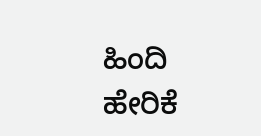ಹಿಂದಿ ಹೇರಿಕೆ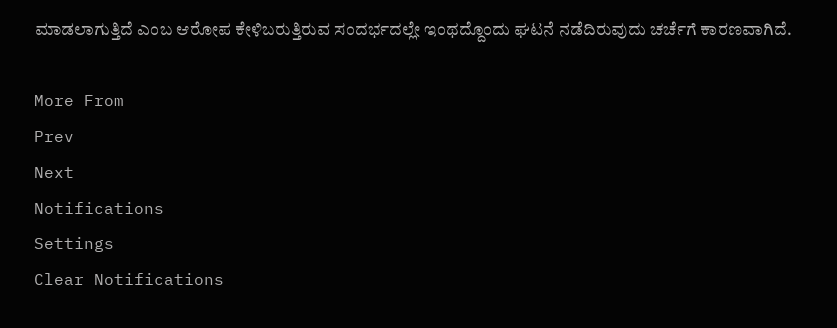ಮಾಡಲಾಗುತ್ತಿದೆ ಎಂಬ ಆರೋಪ ಕೇಳಿಬರುತ್ತಿರುವ ಸಂದರ್ಭದಲ್ಲೇ ಇಂಥದ್ದೊಂದು ಘಟನೆ ನಡೆದಿರುವುದು ಚರ್ಚೆಗೆ ಕಾರಣವಾಗಿದೆ.

More From
Prev
Next
Notifications
Settings
Clear Notifications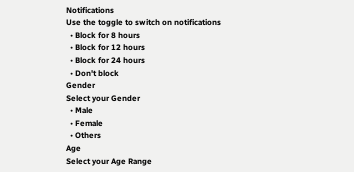Notifications
Use the toggle to switch on notifications
  • Block for 8 hours
  • Block for 12 hours
  • Block for 24 hours
  • Don't block
Gender
Select your Gender
  • Male
  • Female
  • Others
Age
Select your Age Range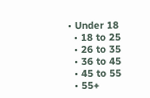• Under 18
  • 18 to 25
  • 26 to 35
  • 36 to 45
  • 45 to 55
  • 55+